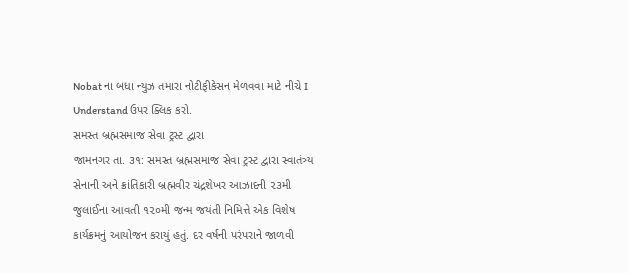Nobat ના બધા ન્યુઝ તમારા નોટીફીકેસન મેળવવા માટે નીચે I Understand ઉપર ક્લિક કરો.
સમસ્ત બ્રહ્મસમાજ સેવા ટ્રસ્ટ દ્વારા
જામનગર તા. ૩૧: સમસ્ત બ્રહ્મસમાજ સેવા ટ્રસ્ટ દ્વારા સ્વાતંત્ર્ય સેનાની અને ક્રાંતિકારી બ્રહ્મવીર ચંદ્રશેખર આઝાદની ૨૩મી જુલાઈના આવતી ૧૨૦મી જન્મ જયંતી નિમિત્તે એક વિશેષ કાર્યક્રમનું આયોજન કરાયું હતું. દર વર્ષની પરંપરાને જાળવી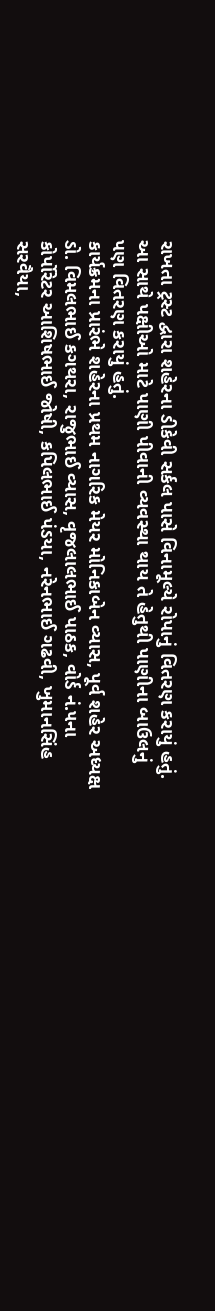રાખતા ટ્રસ્ટ દ્વારા શહેરના ડીકેવી સર્કલ પાસે વિનામૂલ્યે રોપાનું વિતરણ કરાયું હતું. આ સાથે પક્ષીઓ માટે પાણી પીવાની વ્યવસ્થા થાય તે હેતુથી પાણીના બાઉલનું પણ વિતરણ કરાયું હતું.
કાર્યક્રમના પ્રારંભે શહેરના પ્રથમ નાગરિક મેયર મોનિકાબેન વ્યાસ, પૂર્વ શહેર અધ્યક્ષ ડો. વિમલભાઈ કગથરા, રાજુભાઈ વ્યાસ, વૃજલાલભાઈ પાઠક, વોર્ડ નં.૫ના કોર્પોરેટર આશિષભાઈ જોષી, કપિલભાઈ પંડયા, નરેનભાઈ ગઢવી, ખુમાનસિંહ સરવૈયા,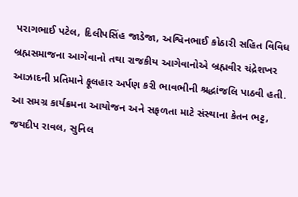પરાગભાઈ પટેલ, દિલીપસિંહ જાડેજા, અશ્વિનભાઈ કોઠારી સહિત વિવિધ બ્રહ્મસમાજના આગેવાનો તથા રાજકીય આગેવાનોએ બ્રહ્મવીર ચંદ્રેશખર આઝાદની પ્રતિમાને ફૂલહાર અર્પણ કરી ભાવભીની શ્રદ્ધાંજલિ પાઠવી હતી.
આ સમગ્ર કાર્યક્રમના આયોજન અને સફળતા માટે સંસ્થાના કેતન ભટ્ટ, જયદીપ રાવલ, સુનિલ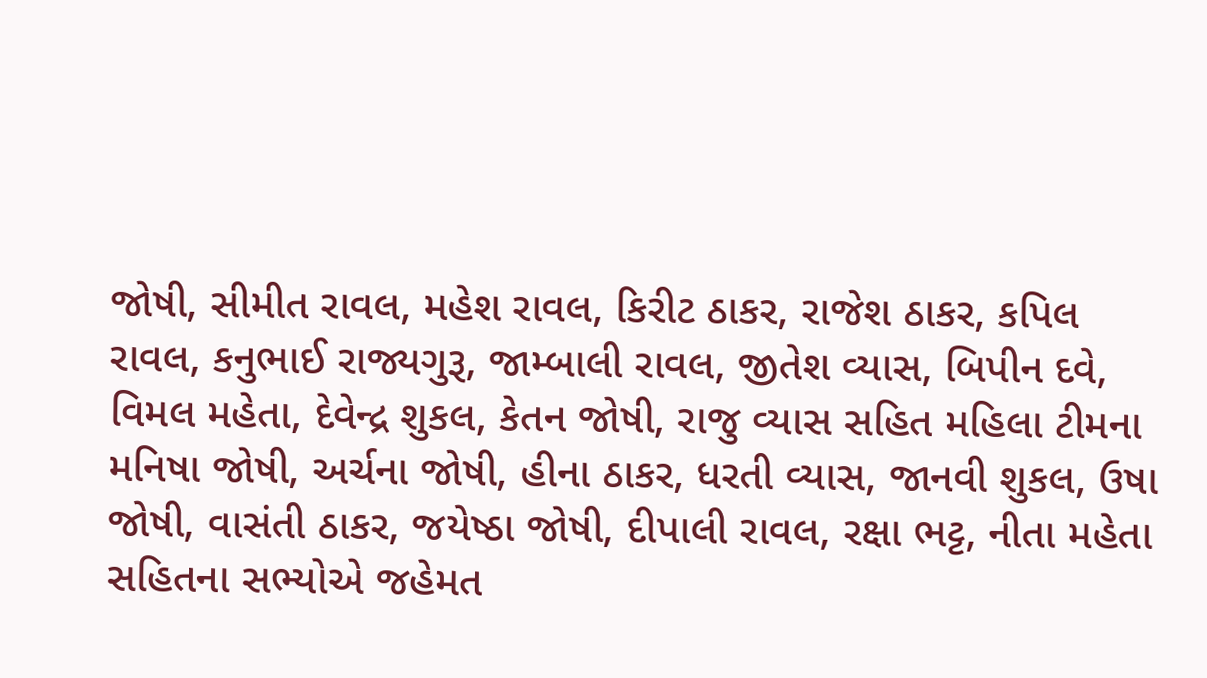જોષી, સીમીત રાવલ, મહેશ રાવલ, કિરીટ ઠાકર, રાજેશ ઠાકર, કપિલ રાવલ, કનુભાઈ રાજ્યગુરૂ, જામ્બાલી રાવલ, જીતેશ વ્યાસ, બિપીન દવે, વિમલ મહેતા, દેવેન્દ્ર શુકલ, કેતન જોષી, રાજુ વ્યાસ સહિત મહિલા ટીમના મનિષા જોષી, અર્ચના જોષી, હીના ઠાકર, ધરતી વ્યાસ, જાનવી શુકલ, ઉષા જોષી, વાસંતી ઠાકર, જયેષ્ઠા જોષી, દીપાલી રાવલ, રક્ષા ભટ્ટ, નીતા મહેતા સહિતના સભ્યોએ જહેમત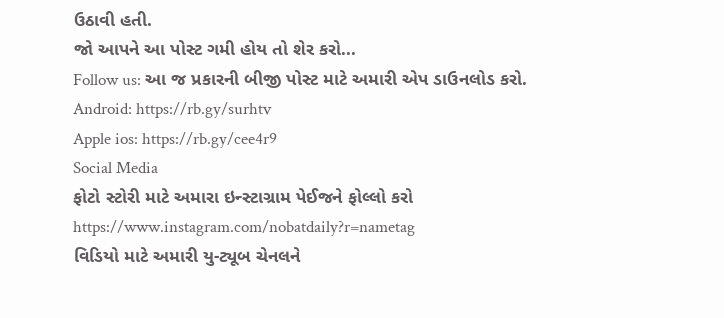ઉઠાવી હતી.
જો આપને આ પોસ્ટ ગમી હોય તો શેર કરો...
Follow us: આ જ પ્રકારની બીજી પોસ્ટ માટે અમારી એપ ડાઉનલોડ કરો.
Android: https://rb.gy/surhtv
Apple ios: https://rb.gy/cee4r9
Social Media
ફોટો સ્ટોરી માટે અમારા ઇન્સ્ટાગ્રામ પેઈજને ફોલ્લો કરો
https://www.instagram.com/nobatdaily?r=nametag
વિડિયો માટે અમારી યુ-ટ્યૂબ ચેનલને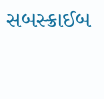સબસ્ક્રાઈબ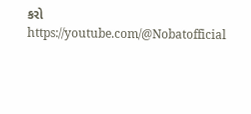કરો
https://youtube.com/@Nobatofficial